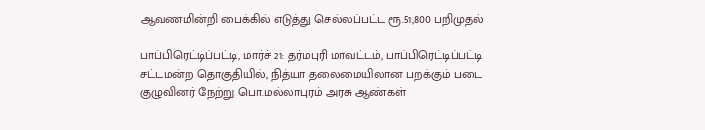ஆவணமின்றி பைக்கில் எடுத்து செல்லப்பட்ட ரூ.51,800 பறிமுதல்

பாப்பிரெட்டிப்பட்டி, மார்ச் 21: தர்மபுரி மாவட்டம், பாப்பிரெட்டிப்பட்டி சட்டமன்ற தொகுதியில், நித்யா தலைமையிலான பறக்கும் படை குழுவினர் நேற்று பொ.மல்லாபுரம் அரசு ஆண்கள்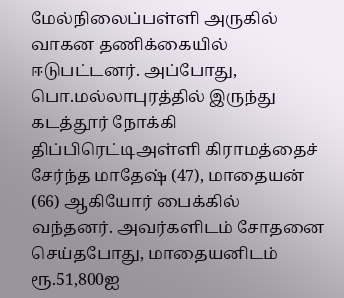மேல்நிலைப்பள்ளி அருகில் வாகன தணிக்கையில் ஈடுபட்டனர். அப்போது, பொ.மல்லாபுரத்தில் இருந்து கடத்தூர் நோக்கி திப்பிரெட்டிஅள்ளி கிராமத்தைச் சேர்ந்த மாதேஷ் (47), மாதையன் (66) ஆகியோர் பைக்கில் வந்தனர். அவர்களிடம் சோதனை செய்தபோது, மாதையனிடம் ரூ.51,800ஐ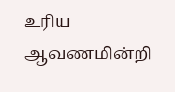உரிய ஆவணமின்றி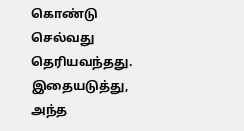கொண்டு செல்வது தெரியவந்தது. இதையடுத்து, அந்த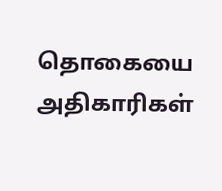தொகையை அதிகாரிகள்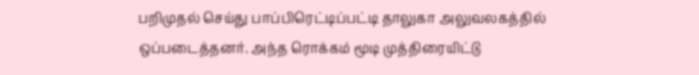பறிமுதல் செய்து பாப்பிரெட்டிப்பட்டி தாலுகா அலுவலகத்தில் ஒப்படைத்தனர். அந்த ரொக்கம் மூடி முத்திரையிட்டு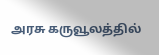அரசு கருவூலத்தில்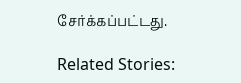சேர்க்கப்பட்டது.

Related Stories: